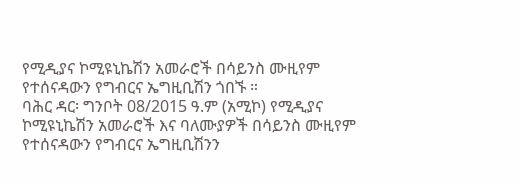የሚዲያና ኮሚዩኒኬሽን አመራሮች በሳይንስ ሙዚየም የተሰናዳውን የግብርና ኤግዚቢሽን ጎበኙ ።
ባሕር ዳር፡ ግንቦት 08/2015 ዓ.ም (አሚኮ) የሚዲያና ኮሚዩኒኬሽን አመራሮች እና ባለሙያዎች በሳይንስ ሙዚየም የተሰናዳውን የግብርና ኤግዚቢሽንን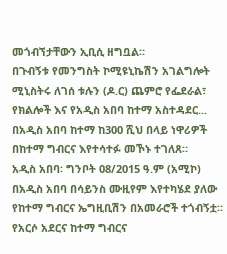መጎብኘታቸውን ኢቢሲ ዘግቧል።
በጉብኝቱ የመንግስት ኮሚዩኒኬሽን አገልግሎት ሚኒስትሩ ለገሰ ቱሉን (ዶ.ር) ጨምሮ የፌደራል፣ የክልሎች እና የአዲስ አበባ ከተማ አስተዳደር...
በአዲስ አበባ ከተማ ከ300 ሺህ በላይ ነዋሪዎች በከተማ ግብርና እየተሳተፉ መኾኑ ተገለጸ።
አዲስ አበባ፡ ግንቦት 08/2015 ዓ.ም (አሚኮ) በአዲስ አበባ በሳይንስ ሙዚየም እየተካሄደ ያለው የከተማ ግብርና ኤግዚቢሽን በአመራሮች ተጎብኝቷ።
የአርሶ አደርና ከተማ ግብርና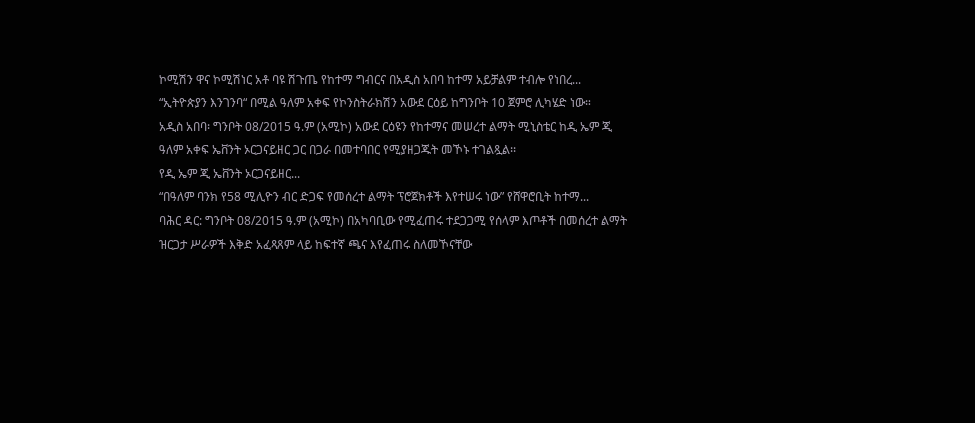ኮሚሽን ዋና ኮሚሽነር አቶ ባዩ ሽጉጤ የከተማ ግብርና በአዲስ አበባ ከተማ አይቻልም ተብሎ የነበረ...
“ኢትዮጵያን እንገንባ“ በሚል ዓለም አቀፍ የኮንስትራክሽን አውደ ርዕይ ከግንቦት 10 ጀምሮ ሊካሄድ ነው።
አዲስ አበባ፡ ግንቦት 08/2015 ዓ.ም (አሚኮ) አውደ ርዕዩን የከተማና መሠረተ ልማት ሚኒስቴር ከዲ ኤም ጂ ዓለም አቀፍ ኤቨንት ኦርጋናይዘር ጋር በጋራ በመተባበር የሚያዘጋጁት መኾኑ ተገልጿል፡፡
የዲ ኤም ጂ ኤቨንት ኦርጋናይዘር...
“በዓለም ባንክ የ58 ሚሊዮን ብር ድጋፍ የመሰረተ ልማት ፕሮጀክቶች እየተሠሩ ነው” የሸዋሮቢት ከተማ...
ባሕር ዳር: ግንቦት 08/2015 ዓ.ም (አሚኮ) በአካባቢው የሚፈጠሩ ተደጋጋሚ የሰላም እጦቶች በመሰረተ ልማት ዝርጋታ ሥራዎች እቅድ አፈጻጸም ላይ ከፍተኛ ጫና እየፈጠሩ ስለመኾናቸው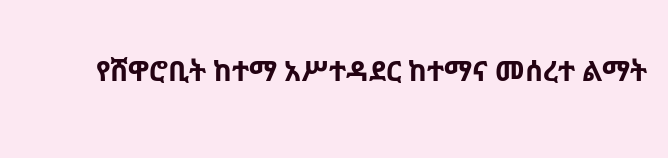የሸዋሮቢት ከተማ አሥተዳደር ከተማና መሰረተ ልማት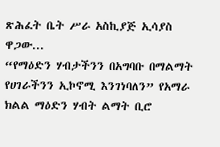ጽሕፈት ቤት ሥራ አስኪያጅ ኢሳያስ ዋጋው...
“የማዕድን ሃብታችንን በአግባቡ በማልማት የሀገራችንን ኢኮኖሚ እንገነባለን” የአማራ ክልል ማዕድን ሃብት ልማት ቢሮ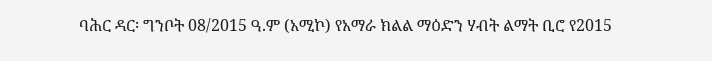ባሕር ዳር፡ ግንቦት 08/2015 ዓ.ም (አሚኮ) የአማራ ክልል ማዕድን ሃብት ልማት ቢሮ የ2015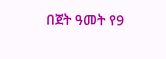በጀት ዓመት የ9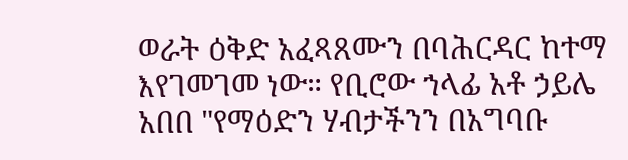ወራት ዕቅድ አፈጻጸሙን በባሕርዳር ከተማ እየገመገመ ነው። የቢሮው ኀላፊ አቶ ኃይሌ አበበ "የማዕድን ሃብታችንን በአግባቡ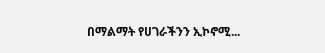በማልማት የሀገራችንን ኢኮኖሚ...